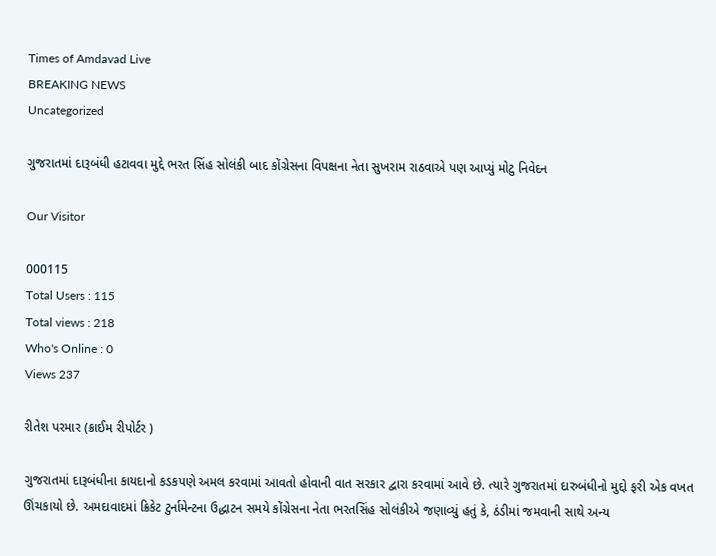Times of Amdavad Live
BREAKING NEWS
Uncategorized

ગુજરાતમાં દારૂબંધી હટાવવા મુદ્દે ભરત સિંહ સોલંકી બાદ કોંગ્રેસના વિપક્ષના નેતા સુખરામ રાઠવાએ પણ આપ્યું મોટુ નિવેદન

Our Visitor

000115
Total Users : 115
Total views : 218
Who's Online : 0
Views 237

રીતેશ પરમાર (ક્રાઈમ રીપોર્ટર )

ગુજરાતમાં દારૂબંધીના કાયદાનો કડકપણે અમલ કરવામાં આવતો હોવાની વાત સરકાર દ્વારા કરવામાં આવે છે. ત્યારે ગુજરાતમાં દારુબંધીનો મુદ્દો ફરી એક વખત ઊંચકાયો છે. અમદાવાદમાં ક્રિકેટ ટુર્નામેન્ટના ઉદ્ધાટન સમયે કોંગ્રેસના નેતા ભરતસિંહ સોલંકીએ જણાવ્યું હતું કે, ઠંડીમાં જમવાની સાથે અન્ય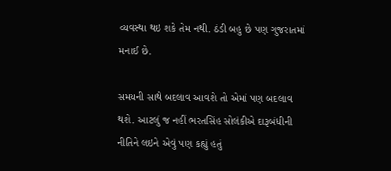વ્યવસ્થા થઇ શકે તેમ નથી. ઠંડી બહુ છે પણ ગુજરાતમાં મનાઈ છે.

સમયની સાથે બદલાવ આવશે તો એમાં પણ બદલાવ થશે. આટલું જ નહીં ભરતસિંહ સોલંકીએ દારૂબંધીની નીતિને લઇને એવું પણ કહ્યું હતું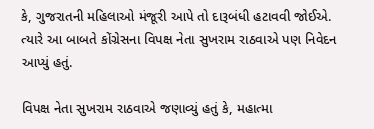કે, ગુજરાતની મહિલાઓ મંજૂરી આપે તો દારૂબંધી હટાવવી જોઈએ. ત્યારે આ બાબતે કોંગ્રેસના વિપક્ષ નેતા સુખરામ રાઠવાએ પણ નિવેદન આપ્યું હતું.

વિપક્ષ નેતા સુખરામ રાઠવાએ જણાવ્યું હતું કે, મહાત્મા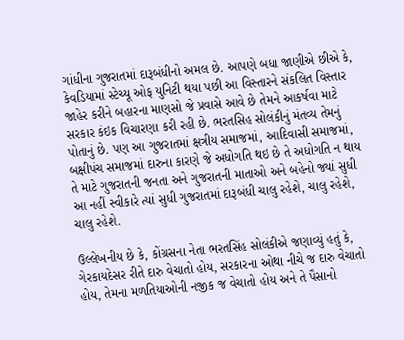ગાંધીના ગુજરાતમાં દારૂબંધીનો અમલ છે. આપણે બધા જાણીએ છીએ કે, કેવડિયામાં સ્ટેચ્યૂ ઓફ યુનિટી થયા પછી આ વિસ્તારને સંકલિત વિસ્તાર જાહેર કરીને બહારના માણસો જે પ્રવાસે આવે છે તેમને આકર્ષવા માટે સરકાર કંઇક વિચારણા કરી રહી છે. ભરતસિહ સોલંકીનું મંતવ્ય તેમનું પોતાનું છે. પણ આ ગુજરાતમાં ક્ષત્રીય સમાજમાં, આદિવાસી સમાજમાં, બક્ષીપંચ સમાજમાં દારુના કારણે જે અધોગતિ થઇ છે તે અધોગતિ ન થાય તે માટે ગુજરાતની જનતા અને ગુજરાતની માતાઓ અને બહેનો જ્યાં સુધી આ નહીં સ્વીકારે ત્યાં સુધી ગુજરાતમાં દારૂબંધી ચાલુ રહેશે, ચાલુ રહેશે, ચાલુ રહેશે.

ઉલ્લેખનીય છે કે, કોંગ્રસના નેતા ભરતસિંહ સોલંકીએ જણાવ્યું હતું કે, ગેરકાયદેસર રીતે દારુ વેચાતો હોય, સરકારના ઓથા નીચે જ દારુ વેચાતો હોય, તેમના મળતિયાઓની નજીક જ વેચાતો હોય અને તે પૈસાનો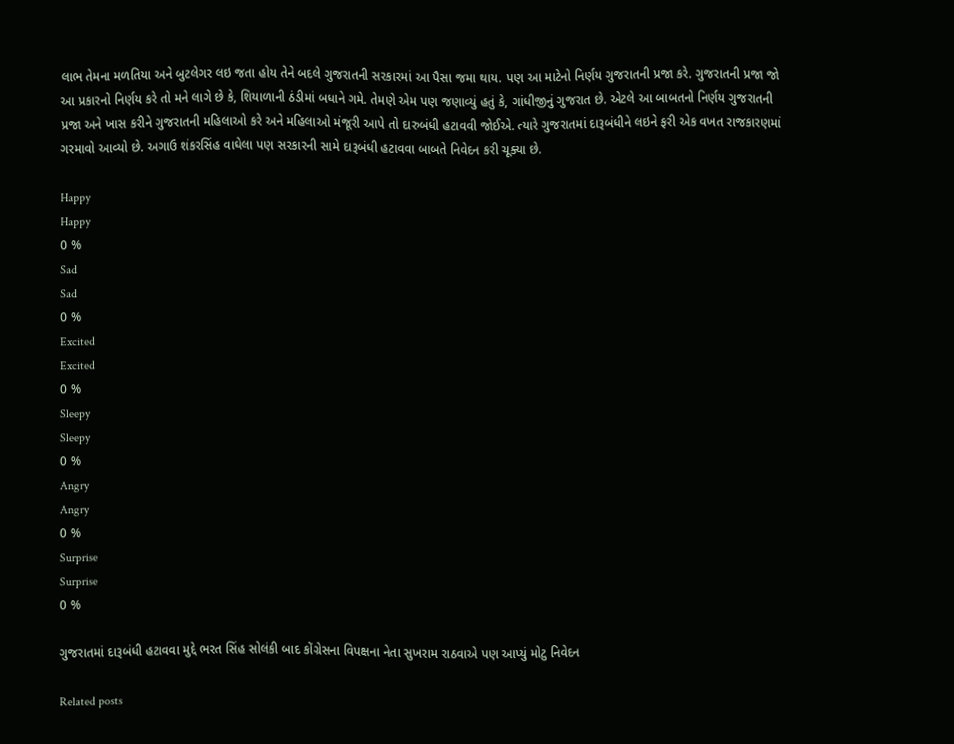લાભ તેમના મળતિયા અને બુટલેગર લઇ જતા હોય તેને બદલે ગુજરાતની સરકારમાં આ પૈસા જમા થાય. પણ આ માટેનો નિર્ણય ગુજરાતની પ્રજા કરે. ગુજરાતની પ્રજા જો આ પ્રકારનો નિર્ણય કરે તો મને લાગે છે કે, શિયાળાની ઠંડીમાં બધાને ગમે. તેમણે એમ પણ જણાવ્યું હતું કે, ગાંધીજીનું ગુજરાત છે. એટલે આ બાબતનો નિર્ણય ગુજરાતની પ્રજા અને ખાસ કરીને ગુજરાતની મહિલાઓ કરે અને મહિલાઓ મંજૂરી આપે તો દારુબંધી હટાવવી જોઈએ. ત્યારે ગુજરાતમાં દારૂબંધીને લઇને ફરી એક વખત રાજકારણમાં ગરમાવો આવ્યો છે. અગાઉ શંકરસિંહ વાઘેલા પણ સરકારની સામે દારૂબંધી હટાવવા બાબતે નિવેદન કરી ચૂક્યા છે.

Happy
Happy
0 %
Sad
Sad
0 %
Excited
Excited
0 %
Sleepy
Sleepy
0 %
Angry
Angry
0 %
Surprise
Surprise
0 %

ગુજરાતમાં દારૂબંધી હટાવવા મુદ્દે ભરત સિંહ સોલંકી બાદ કોંગ્રેસના વિપક્ષના નેતા સુખરામ રાઠવાએ પણ આપ્યું મોટુ નિવેદન

Related posts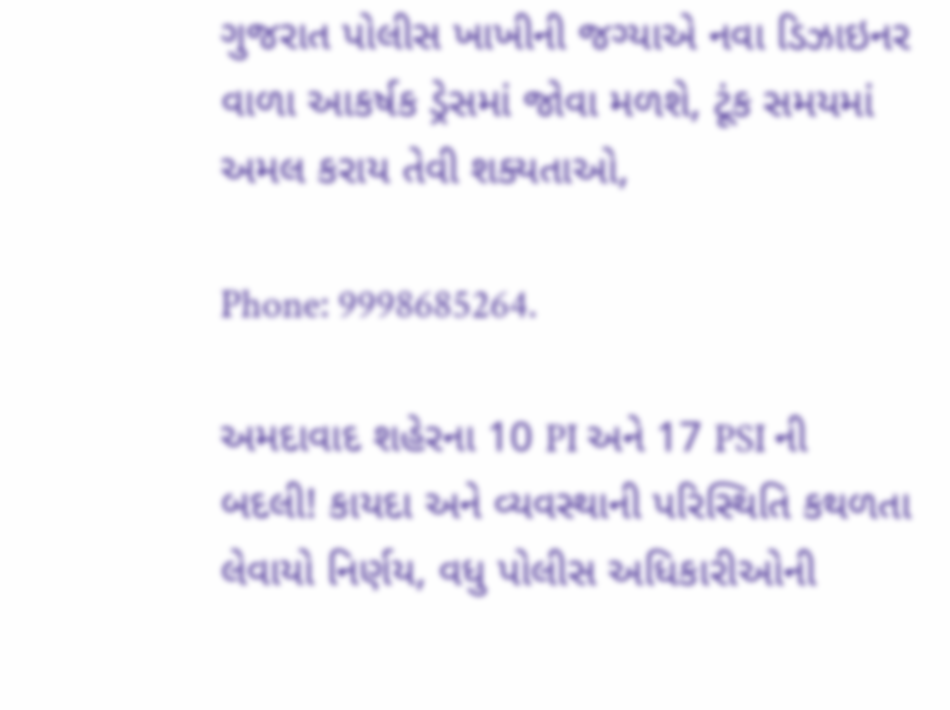ગુજરાત પોલીસ ખાખીની જગ્યાએ નવા ડિઝાઇનર વાળા આકર્ષક ડ્રેસમાં જોવા મળશે, ટૂંક સમયમાં અમલ કરાય તેવી શક્યતાઓ,

Phone: 9998685264.

અમદાવાદ શહેરના 10 PI અને 17 PSI ની બદલી! કાયદા અને વ્યવસ્થાની પરિસ્થિતિ કથળતા લેવાયો નિર્ણય, વધુ પોલીસ અધિકારીઓની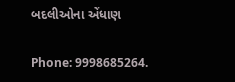બદલીઓના એંધાણ

Phone: 9998685264.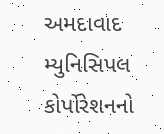અમદાવાદ મ્યુનિસિપલ કોર્પોરેશનનો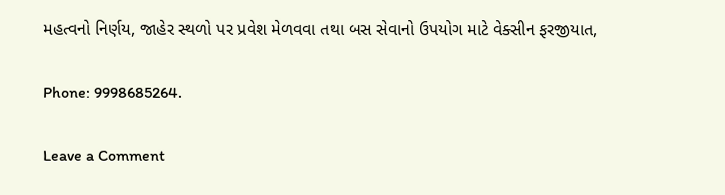મહત્વનો નિર્ણય, જાહેર સ્થળો પર પ્રવેશ મેળવવા તથા બસ સેવાનો ઉપયોગ માટે વેક્સીન ફરજીયાત,

Phone: 9998685264.

Leave a Comment